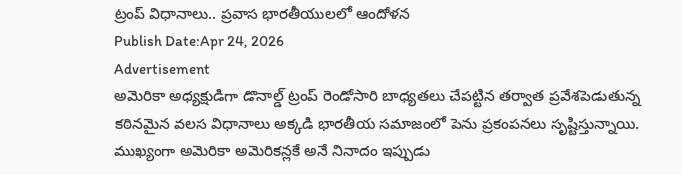ట్రంప్ విధానాలు.. ప్రవాస భారతీయులలో ఆందోళన
Publish Date:Apr 24, 2026
Advertisement
అమెరికా అధ్యక్షుడిగా డొనాల్డ్ ట్రంప్ రెండోసారి బాధ్యతలు చేపట్టిన తర్వాత ప్రవేశపెడుతున్న కఠినమైన వలస విధానాలు అక్కడి భారతీయ సమాజంలో పెను ప్రకంపనలు సృష్టిస్తున్నాయి. ముఖ్యంగా అమెరికా అమెరికన్లకే అనే నినాదం ఇప్పుడు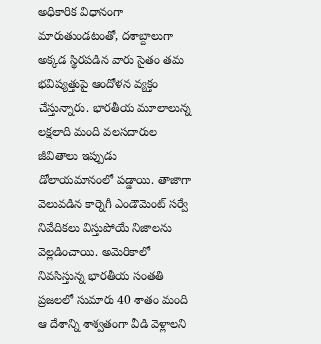అధికారిక విధానంగా మారుతుండటంతో, దశాబ్దాలుగా అక్కడ స్థిరపడిన వారు సైతం తమ భవిష్యత్తుపై ఆందోళన వ్యక్తం చేస్తున్నారు. భారతీయ మూలాలున్న లక్షలాది మంది వలసదారుల జీవితాలు ఇప్పుడు డోలాయమానంలో పడ్డాయి. తాజాగా వెలువడిన కార్నెగీ ఎండౌమెంట్ సర్వే నివేదికలు విస్తుపోయే నిజాలను వెల్లడించాయి. అమెరికాలో నివసిస్తున్న భారతీయ సంతతి ప్రజలలో సుమారు 40 శాతం మంది ఆ దేశాన్ని శాశ్వతంగా వీడి వెళ్లాలని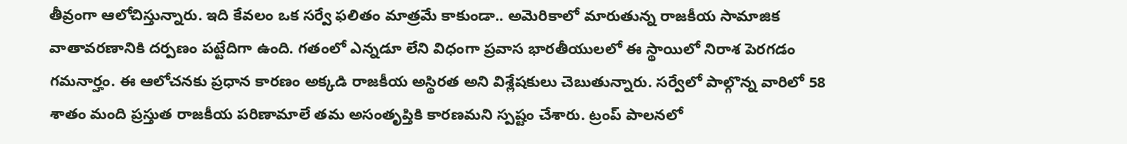తీవ్రంగా ఆలోచిస్తున్నారు. ఇది కేవలం ఒక సర్వే ఫలితం మాత్రమే కాకుండా.. అమెరికాలో మారుతున్న రాజకీయ సామాజిక వాతావరణానికి దర్పణం పట్టేదిగా ఉంది. గతంలో ఎన్నడూ లేని విధంగా ప్రవాస భారతీయులలో ఈ స్థాయిలో నిరాశ పెరగడం గమనార్హం. ఈ ఆలోచనకు ప్రధాన కారణం అక్కడి రాజకీయ అస్థిరత అని విశ్లేషకులు చెబుతున్నారు. సర్వేలో పాల్గొన్న వారిలో 58 శాతం మంది ప్రస్తుత రాజకీయ పరిణామాలే తమ అసంతృప్తికి కారణమని స్పష్టం చేశారు. ట్రంప్ పాలనలో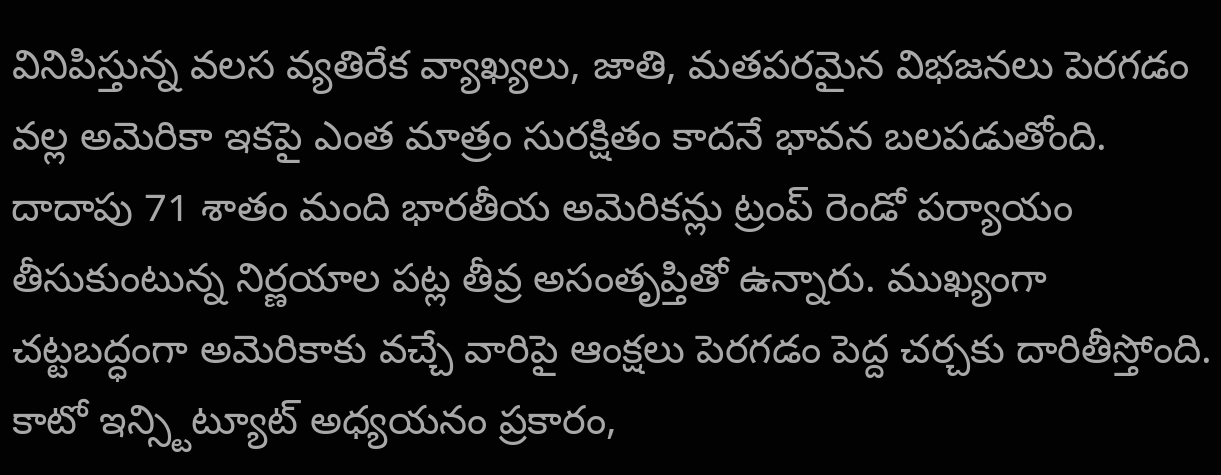వినిపిస్తున్న వలస వ్యతిరేక వ్యాఖ్యలు, జాతి, మతపరమైన విభజనలు పెరగడం వల్ల అమెరికా ఇకపై ఎంత మాత్రం సురక్షితం కాదనే భావన బలపడుతోంది. దాదాపు 71 శాతం మంది భారతీయ అమెరికన్లు ట్రంప్ రెండో పర్యాయం తీసుకుంటున్న నిర్ణయాల పట్ల తీవ్ర అసంతృప్తితో ఉన్నారు. ముఖ్యంగా చట్టబద్ధంగా అమెరికాకు వచ్చే వారిపై ఆంక్షలు పెరగడం పెద్ద చర్చకు దారితీస్తోంది. కాటో ఇన్స్టిట్యూట్ అధ్యయనం ప్రకారం,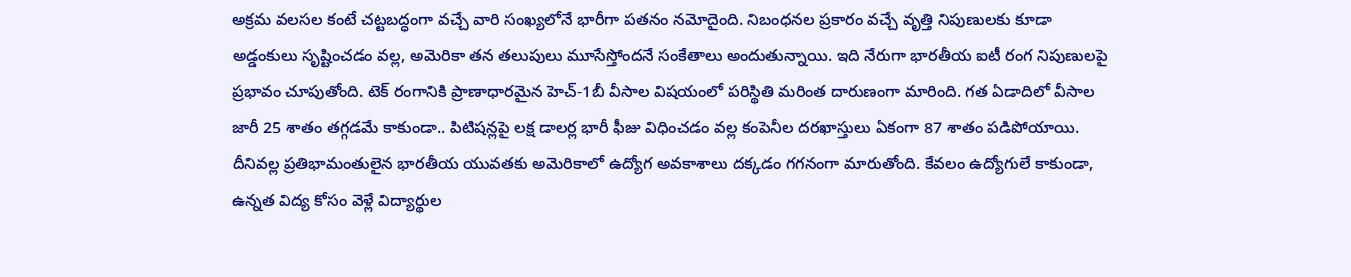అక్రమ వలసల కంటే చట్టబద్ధంగా వచ్చే వారి సంఖ్యలోనే భారీగా పతనం నమోదైంది. నిబంధనల ప్రకారం వచ్చే వృత్తి నిపుణులకు కూడా అడ్డంకులు సృష్టించడం వల్ల, అమెరికా తన తలుపులు మూసేస్తోందనే సంకేతాలు అందుతున్నాయి. ఇది నేరుగా భారతీయ ఐటీ రంగ నిపుణులపై ప్రభావం చూపుతోంది. టెక్ రంగానికి ప్రాణాధారమైన హెచ్-1బీ వీసాల విషయంలో పరిస్థితి మరింత దారుణంగా మారింది. గత ఏడాదిలో వీసాల జారీ 25 శాతం తగ్గడమే కాకుండా.. పిటిషన్లపై లక్ష డాలర్ల భారీ ఫీజు విధించడం వల్ల కంపెనీల దరఖాస్తులు ఏకంగా 87 శాతం పడిపోయాయి. దీనివల్ల ప్రతిభామంతులైన భారతీయ యువతకు అమెరికాలో ఉద్యోగ అవకాశాలు దక్కడం గగనంగా మారుతోంది. కేవలం ఉద్యోగులే కాకుండా, ఉన్నత విద్య కోసం వెళ్లే విద్యార్థుల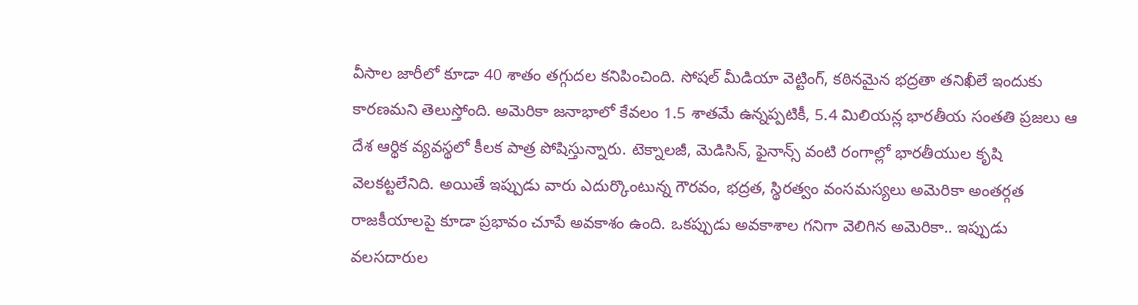వీసాల జారీలో కూడా 40 శాతం తగ్గుదల కనిపించింది. సోషల్ మీడియా వెట్టింగ్, కఠినమైన భద్రతా తనిఖీలే ఇందుకు కారణమని తెలుస్తోంది. అమెరికా జనాభాలో కేవలం 1.5 శాతమే ఉన్నప్పటికీ, 5.4 మిలియన్ల భారతీయ సంతతి ప్రజలు ఆ దేశ ఆర్థిక వ్యవస్థలో కీలక పాత్ర పోషిస్తున్నారు. టెక్నాలజీ, మెడిసిన్, ఫైనాన్స్ వంటి రంగాల్లో భారతీయుల కృషి వెలకట్టలేనిది. అయితే ఇప్పుడు వారు ఎదుర్కొంటున్న గౌరవం, భద్రత, స్థిరత్వం వంసమస్యలు అమెరికా అంతర్గత రాజకీయాలపై కూడా ప్రభావం చూపే అవకాశం ఉంది. ఒకప్పుడు అవకాశాల గనిగా వెలిగిన అమెరికా.. ఇప్పుడు వలసదారుల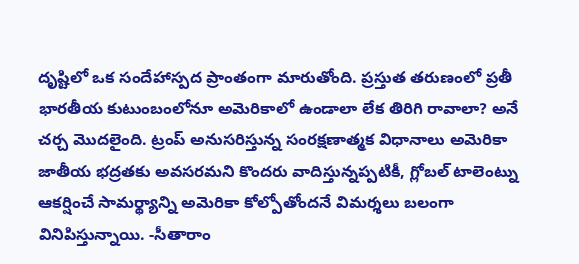దృష్టిలో ఒక సందేహాస్పద ప్రాంతంగా మారుతోంది. ప్రస్తుత తరుణంలో ప్రతీ భారతీయ కుటుంబంలోనూ అమెరికాలో ఉండాలా లేక తిరిగి రావాలా? అనే చర్చ మొదలైంది. ట్రంప్ అనుసరిస్తున్న సంరక్షణాత్మక విధానాలు అమెరికా జాతీయ భద్రతకు అవసరమని కొందరు వాదిస్తున్నప్పటికీ, గ్లోబల్ టాలెంట్ను ఆకర్షించే సామర్థ్యాన్ని అమెరికా కోల్పోతోందనే విమర్శలు బలంగా వినిపిస్తున్నాయి. -సీతారాం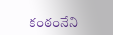కంఠంనేని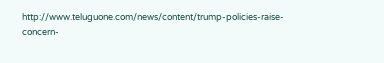http://www.teluguone.com/news/content/trump-policies-raise-concern-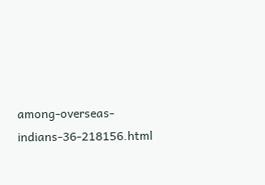among-overseas-indians-36-218156.html